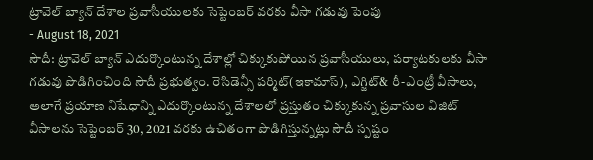ట్రావెల్ బ్యాన్ దేశాల ప్రవాసీయులకు సెప్టెంబర్ వరకు వీసా గడువు పెంపు
- August 18, 2021
సౌదీ: ట్రావెల్ బ్యాన్ ఎదుర్కొంటున్న దేశాల్లో చిక్కుకుపోయిన ప్రవాసీయులు, పర్యాటకులకు వీసా గడువు పొడిగించింది సౌదీ ప్రభుత్వం. రెసిడెన్సీ పర్మిట్(ఇకామాస్), ఎగ్జిట్& రీ-ఎంట్రీ వీసాలు, అలాగే ప్రయాణ నిషేధాన్ని ఎదుర్కొంటున్న దేశాలలో ప్రస్తుతం చిక్కుకున్న ప్రవాసుల విజిట్ వీసాలను సెప్టెంబర్ 30, 2021 వరకు ఉచితంగా పొడిగిస్తున్నట్లు సౌదీ స్పష్టం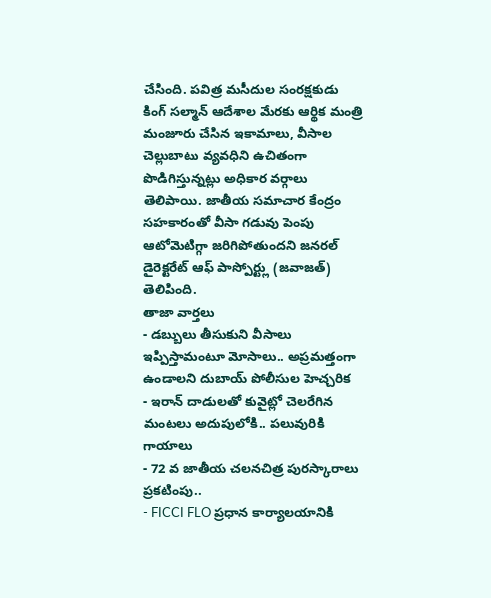చేసింది. పవిత్ర మసీదుల సంరక్షకుడు కింగ్ సల్మాన్ ఆదేశాల మేరకు ఆర్థిక మంత్రి మంజూరు చేసిన ఇకామాలు, వీసాల చెల్లుబాటు వ్యవధిని ఉచితంగా పొడిగిస్తున్నట్లు అధికార వర్గాలు తెలిపాయి. జాతీయ సమాచార కేంద్రం సహకారంతో వీసా గడువు పెంపు ఆటోమెటిగ్గా జరిగిపోతుందని జనరల్ డైరెక్టరేట్ ఆఫ్ పాస్పోర్ట్లు (జవాజత్) తెలిపింది.
తాజా వార్తలు
- డబ్బులు తీసుకుని వీసాలు ఇప్పిస్తామంటూ మోసాలు.. అప్రమత్తంగా ఉండాలని దుబాయ్ పోలీసుల హెచ్చరిక
- ఇరాన్ దాడులతో కువైట్లో చెలరేగిన మంటలు అదుపులోకి.. పలువురికి గాయాలు
- 72 వ జాతీయ చలనచిత్ర పురస్కారాలు ప్రకటింపు..
- FICCI FLO ప్రధాన కార్యాలయానికి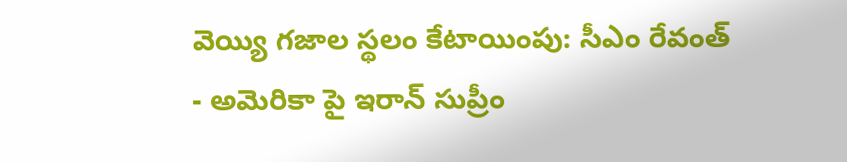వెయ్యి గజాల స్థలం కేటాయింపు: సీఎం రేవంత్
- అమెరికా పై ఇరాన్ సుప్రీం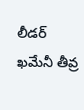లీడర్ ఖమేనీ తీవ్ర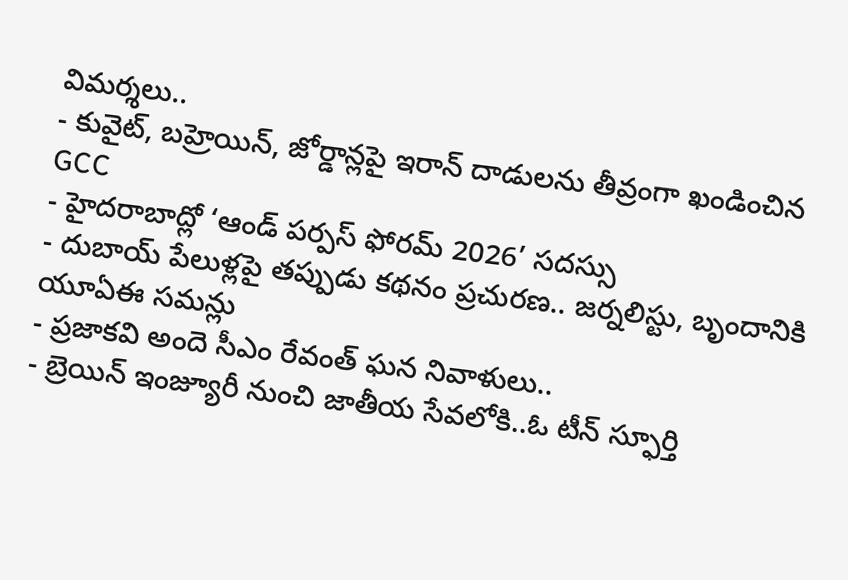విమర్శలు..
- కువైట్, బహ్రెయిన్, జోర్డాన్లపై ఇరాన్ దాడులను తీవ్రంగా ఖండించిన GCC
- హైదరాబాద్లో ‘ఆండ్ పర్పస్ ఫోరమ్ 2026’ సదస్సు
- దుబాయ్ పేలుళ్లపై తప్పుడు కథనం ప్రచురణ.. జర్నలిస్టు, బృందానికి యూఏఈ సమన్లు
- ప్రజాకవి అందె సీఎం రేవంత్ ఘన నివాళులు..
- బ్రెయిన్ ఇంజ్యూరీ నుంచి జాతీయ సేవలోకి..ఓ టీన్ స్ఫూర్తి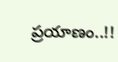ప్రయాణం..!!